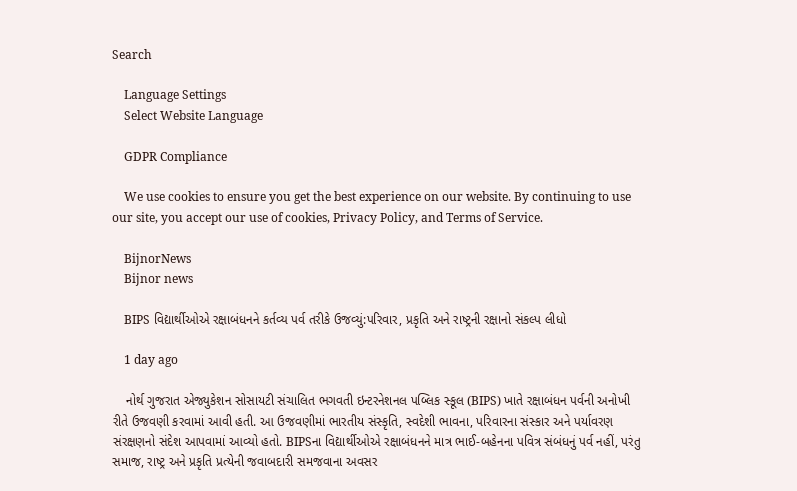Search

    Language Settings
    Select Website Language

    GDPR Compliance

    We use cookies to ensure you get the best experience on our website. By continuing to use our site, you accept our use of cookies, Privacy Policy, and Terms of Service.

    BijnorNews
    Bijnor news

    BIPS વિદ્યાર્થીઓએ રક્ષાબંધનને કર્તવ્ય પર્વ તરીકે ઉજવ્યું:પરિવાર, પ્રકૃતિ અને રાષ્ટ્રની રક્ષાનો સંકલ્પ લીધો

    1 day ago

    નોર્થ ગુજરાત એજ્યુકેશન સોસાયટી સંચાલિત ભગવતી ઇન્ટરનેશનલ પબ્લિક સ્કૂલ (BIPS) ખાતે રક્ષાબંધન પર્વની અનોખી રીતે ઉજવણી કરવામાં આવી હતી. આ ઉજવણીમાં ભારતીય સંસ્કૃતિ, સ્વદેશી ભાવના, પરિવારના સંસ્કાર અને પર્યાવરણ સંરક્ષણનો સંદેશ આપવામાં આવ્યો હતો. BIPSના વિદ્યાર્થીઓએ રક્ષાબંધનને માત્ર ભાઈ-બહેનના પવિત્ર સંબંધનું પર્વ નહીં, પરંતુ સમાજ, રાષ્ટ્ર અને પ્રકૃતિ પ્રત્યેની જવાબદારી સમજવાના અવસર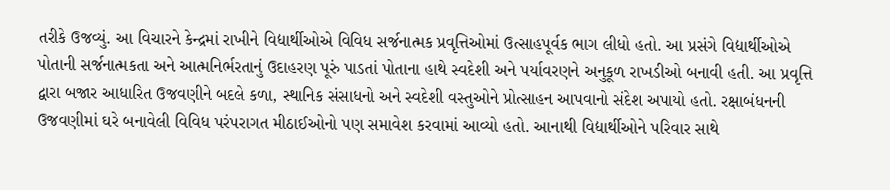તરીકે ઉજવ્યું. આ વિચારને કેન્દ્રમાં રાખીને વિદ્યાર્થીઓએ વિવિધ સર્જનાત્મક પ્રવૃત્તિઓમાં ઉત્સાહપૂર્વક ભાગ લીધો હતો. આ પ્રસંગે વિદ્યાર્થીઓએ પોતાની સર્જનાત્મકતા અને આત્મનિર્ભરતાનું ઉદાહરણ પૂરું પાડતાં પોતાના હાથે સ્વદેશી અને પર્યાવરણને અનુકૂળ રાખડીઓ બનાવી હતી. આ પ્રવૃત્તિ દ્વારા બજાર આધારિત ઉજવણીને બદલે કળા, સ્થાનિક સંસાધનો અને સ્વદેશી વસ્તુઓને પ્રોત્સાહન આપવાનો સંદેશ અપાયો હતો. રક્ષાબંધનની ઉજવણીમાં ઘરે બનાવેલી વિવિધ પરંપરાગત મીઠાઈઓનો પણ સમાવેશ કરવામાં આવ્યો હતો. આનાથી વિદ્યાર્થીઓને પરિવાર સાથે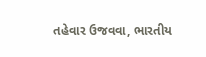તહેવાર ઉજવવા, ભારતીય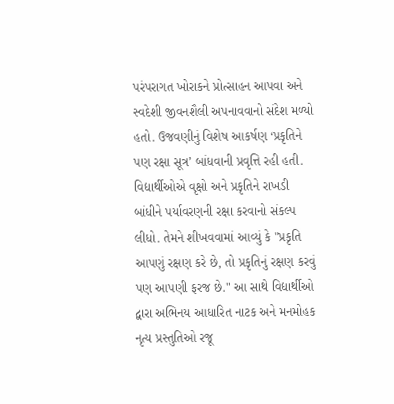પરંપરાગત ખોરાકને પ્રોત્સાહન આપવા અને સ્વદેશી જીવનશૈલી અપનાવવાનો સંદેશ મળ્યો હતો. ઉજવણીનું વિશેષ આકર્ષણ ‘પ્રકૃતિને પણ રક્ષા સૂત્ર’ બાંધવાની પ્રવૃત્તિ રહી હતી. વિદ્યાર્થીઓએ વૃક્ષો અને પ્રકૃતિને રાખડી બાંધીને પર્યાવરણની રક્ષા કરવાનો સંકલ્પ લીધો. તેમને શીખવવામાં આવ્યું કે "પ્રકૃતિ આપણું રક્ષણ કરે છે, તો પ્રકૃતિનું રક્ષણ કરવું પણ આપણી ફરજ છે." આ સાથે વિદ્યાર્થીઓ દ્વારા અભિનય આધારિત નાટક અને મનમોહક નૃત્ય પ્રસ્તુતિઓ રજૂ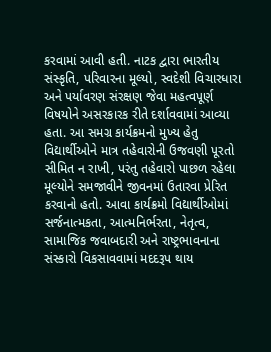કરવામાં આવી હતી. નાટક દ્વારા ભારતીય સંસ્કૃતિ, પરિવારના મૂલ્યો, સ્વદેશી વિચારધારા અને પર્યાવરણ સંરક્ષણ જેવા મહત્વપૂર્ણ વિષયોને અસરકારક રીતે દર્શાવવામાં આવ્યા હતા. આ સમગ્ર કાર્યક્રમનો મુખ્ય હેતુ વિદ્યાર્થીઓને માત્ર તહેવારોની ઉજવણી પૂરતો સીમિત ન રાખી, પરંતુ તહેવારો પાછળ રહેલા મૂલ્યોને સમજાવીને જીવનમાં ઉતારવા પ્રેરિત કરવાનો હતો. આવા કાર્યક્રમો વિદ્યાર્થીઓમાં સર્જનાત્મકતા, આત્મનિર્ભરતા, નેતૃત્વ, સામાજિક જવાબદારી અને રાષ્ટ્રભાવનાના સંસ્કારો વિકસાવવામાં મદદરૂપ થાય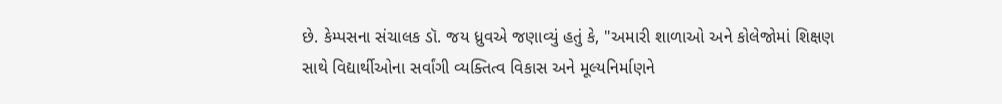છે. કેમ્પસના સંચાલક ડૉ. જય ધ્રુવએ જણાવ્યું હતું કે, "અમારી શાળાઓ અને કોલેજોમાં શિક્ષણ સાથે વિદ્યાર્થીઓના સર્વાંગી વ્યક્તિત્વ વિકાસ અને મૂલ્યનિર્માણને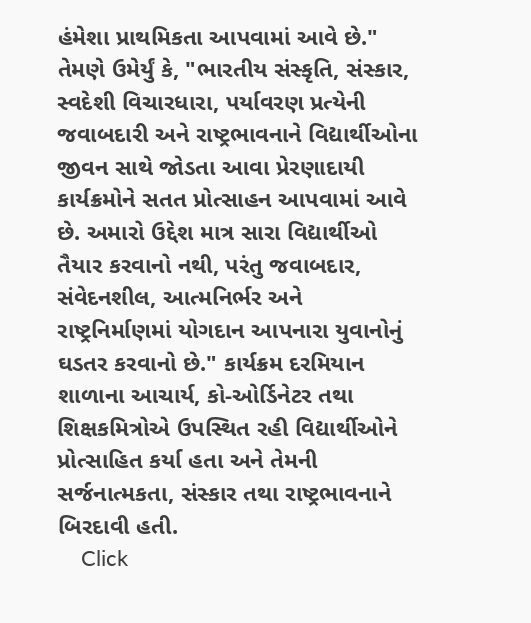હંમેશા પ્રાથમિકતા આપવામાં આવે છે." તેમણે ઉમેર્યું કે, "ભારતીય સંસ્કૃતિ, સંસ્કાર, સ્વદેશી વિચારધારા, પર્યાવરણ પ્રત્યેની જવાબદારી અને રાષ્ટ્રભાવનાને વિદ્યાર્થીઓના જીવન સાથે જોડતા આવા પ્રેરણાદાયી કાર્યક્રમોને સતત પ્રોત્સાહન આપવામાં આવે છે. અમારો ઉદ્દેશ માત્ર સારા વિદ્યાર્થીઓ તૈયાર કરવાનો નથી, પરંતુ જવાબદાર, સંવેદનશીલ, આત્મનિર્ભર અને રાષ્ટ્રનિર્માણમાં યોગદાન આપનારા યુવાનોનું ઘડતર કરવાનો છે." કાર્યક્રમ દરમિયાન શાળાના આચાર્ય, કો-ઓર્ડિનેટર તથા શિક્ષકમિત્રોએ ઉપસ્થિત રહી વિદ્યાર્થીઓને પ્રોત્સાહિત કર્યા હતા અને તેમની સર્જનાત્મકતા, સંસ્કાર તથા રાષ્ટ્રભાવનાને બિરદાવી હતી.
    Click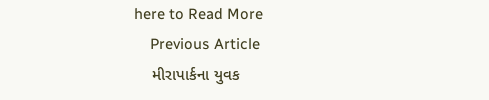here to Read More
    Previous Article
    મીરાપાર્કના યુવક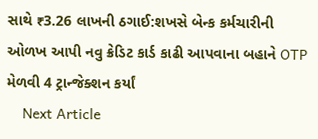સાથે ₹3.26 લાખની ઠગાઈ:શખસે બેન્ક કર્મચારીની ઓળખ આપી નવુ ક્રેડિટ કાર્ડ કાઢી આપવાના બહાને OTP મેળવી 4 ટ્રાન્જેક્શન કર્યાં
    Next Article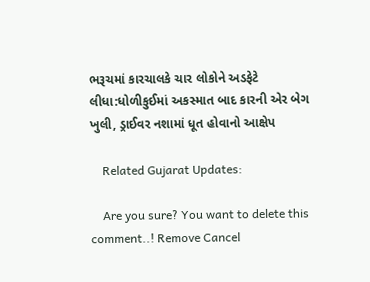ભરૂચમાં કારચાલકે ચાર લોકોને અડફેટે લીધા:ધોળીકુઈમાં અકસ્માત બાદ કારની એર બેગ ખુલી, ડ્રાઈવર નશામાં ધૂત હોવાનો આક્ષેપ

    Related Gujarat Updates:

    Are you sure? You want to delete this comment..! Remove Cancel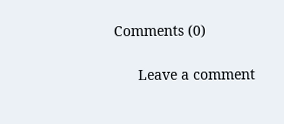Comments (0)

      Leave a comment